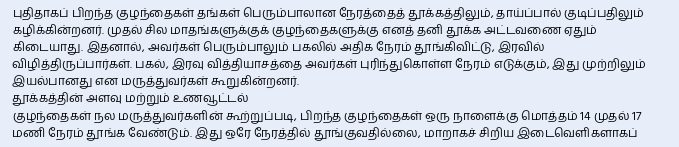புதிதாகப் பிறந்த குழந்தைகள் தங்கள் பெரும்பாலான நேரத்தைத் தூக்கத்திலும், தாய்ப்பால் குடிப்பதிலும் கழிக்கின்றனர். முதல் சில மாதங்களுக்குக் குழந்தைகளுக்கு எனத் தனி தூக்க அட்டவணை ஏதும் கிடையாது. இதனால், அவர்கள் பெரும்பாலும் பகலில் அதிக நேரம் தூங்கிவிட்டு, இரவில் விழித்திருப்பார்கள். பகல், இரவு வித்தியாசத்தை அவர்கள் புரிந்துகொள்ள நேரம் எடுக்கும், இது முற்றிலும் இயல்பானது என மருத்துவர்கள் கூறுகின்றனர்.
தூக்கத்தின் அளவு மற்றும் உணவூட்டல்
குழந்தைகள் நல மருத்துவர்களின் கூற்றுப்படி, பிறந்த குழந்தைகள் ஒரு நாளைக்கு மொத்தம் 14 முதல் 17 மணி நேரம் தூங்க வேண்டும். இது ஒரே நேரத்தில் தூங்குவதில்லை, மாறாகச் சிறிய இடைவெளிகளாகப்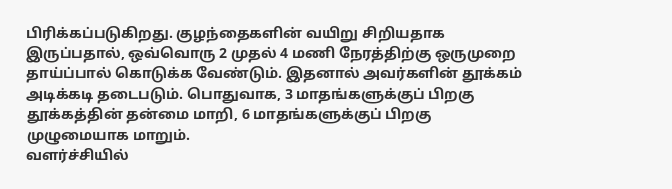பிரிக்கப்படுகிறது. குழந்தைகளின் வயிறு சிறியதாக இருப்பதால், ஒவ்வொரு 2 முதல் 4 மணி நேரத்திற்கு ஒருமுறை தாய்ப்பால் கொடுக்க வேண்டும். இதனால் அவர்களின் தூக்கம் அடிக்கடி தடைபடும். பொதுவாக, 3 மாதங்களுக்குப் பிறகு தூக்கத்தின் தன்மை மாறி, 6 மாதங்களுக்குப் பிறகு முழுமையாக மாறும்.
வளர்ச்சியில்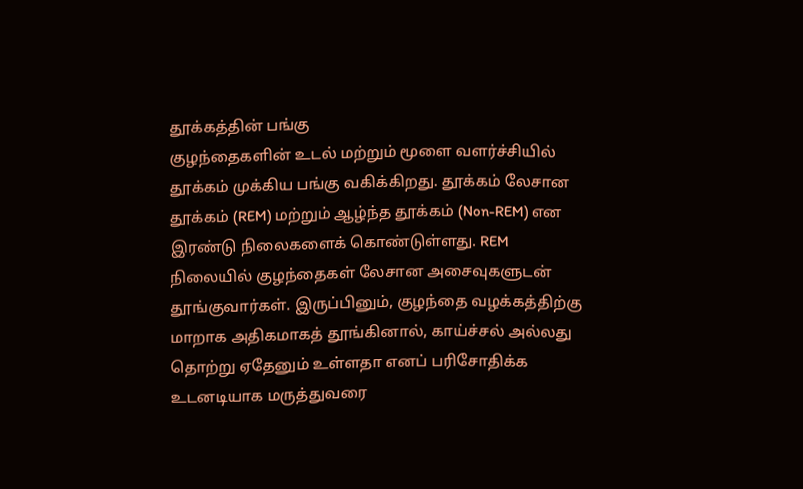தூக்கத்தின் பங்கு
குழந்தைகளின் உடல் மற்றும் மூளை வளர்ச்சியில் தூக்கம் முக்கிய பங்கு வகிக்கிறது. தூக்கம் லேசான தூக்கம் (REM) மற்றும் ஆழ்ந்த தூக்கம் (Non-REM) என இரண்டு நிலைகளைக் கொண்டுள்ளது. REM நிலையில் குழந்தைகள் லேசான அசைவுகளுடன் தூங்குவார்கள். இருப்பினும், குழந்தை வழக்கத்திற்கு மாறாக அதிகமாகத் தூங்கினால், காய்ச்சல் அல்லது தொற்று ஏதேனும் உள்ளதா எனப் பரிசோதிக்க உடனடியாக மருத்துவரை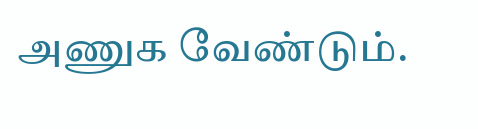அணுக வேண்டும்.